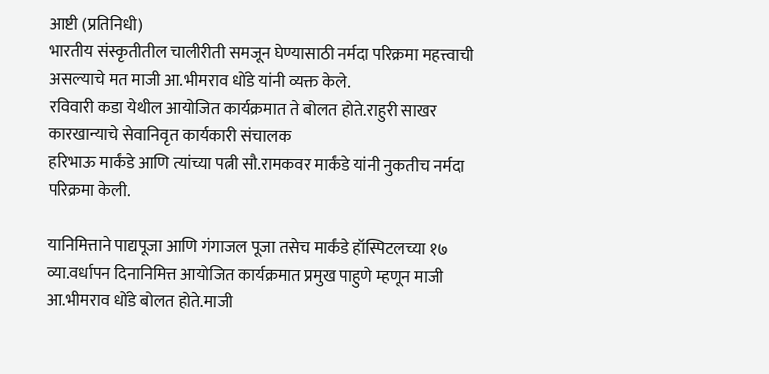आष्टी (प्रतिनिधी)
भारतीय संस्कृतीतील चालीरीती समजून घेण्यासाठी नर्मदा परिक्रमा महत्त्वाची असल्याचे मत माजी आ.भीमराव धोंडे यांनी व्यक्त केले.
रविवारी कडा येथील आयोजित कार्यक्रमात ते बोलत होते.राहुरी साखर कारखान्याचे सेवानिवृत कार्यकारी संचालक
हरिभाऊ मार्कंडे आणि त्यांच्या पत्नी सौ.रामकवर मार्कंडे यांनी नुकतीच नर्मदा परिक्रमा केली.

यानिमित्ताने पाद्यपूजा आणि गंगाजल पूजा तसेच मार्कंडे हॉस्पिटलच्या १७ व्या.वर्धापन दिनानिमित्त आयोजित कार्यक्रमात प्रमुख पाहुणे म्हणून माजी आ.भीमराव धोंडे बोलत होते.माजी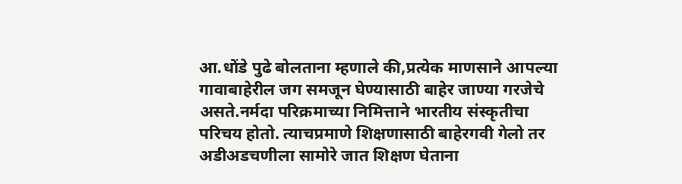आ.धोंडे पुढे बोलताना म्हणाले की,प्रत्येक माणसाने आपल्या गावाबाहेरील जग समजून घेण्यासाठी बाहेर जाण्या गरजेचे असते.नर्मदा परिक्रमाच्या निमित्ताने भारतीय संस्कृतीचा परिचय होतो. त्याचप्रमाणे शिक्षणासाठी बाहेरगवी गेलो तर अडीअडचणीला सामोरे जात शिक्षण घेताना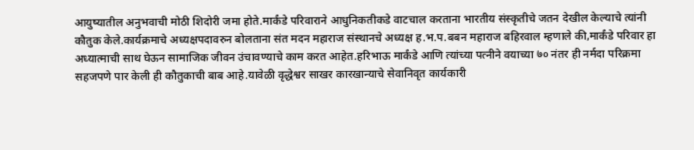आयुष्यातील अनुभवाची मोठी शिदोरी जमा होते.मार्कंडे परिवाराने आधुनिकतीकडे वाटचाल करताना भारतीय संस्कृतीचे जतन देखील केल्याचे त्यांनी कौतुक केले.कार्यक्रमाचे अध्यक्षपदावरुन बोलताना संत मदन महाराज संस्थानचे अध्यक्ष ह.भ.प.बबन महाराज बहिरवाल म्हणाले की,मार्कंडे परिवार हा अध्यात्माची साथ घेऊन सामाजिक जीवन उंचावण्याचे काम करत आहेत.हरिभाऊ मार्कंडे आणि त्यांच्या पत्नीने वयाच्या ७० नंतर ही नर्मदा परिक्रमा सहजपणे पार केली ही कौतुकाची बाब आहे.यावेळी वृद्धेश्वर साखर कारखान्याचे सेवानिवृत कार्यकारी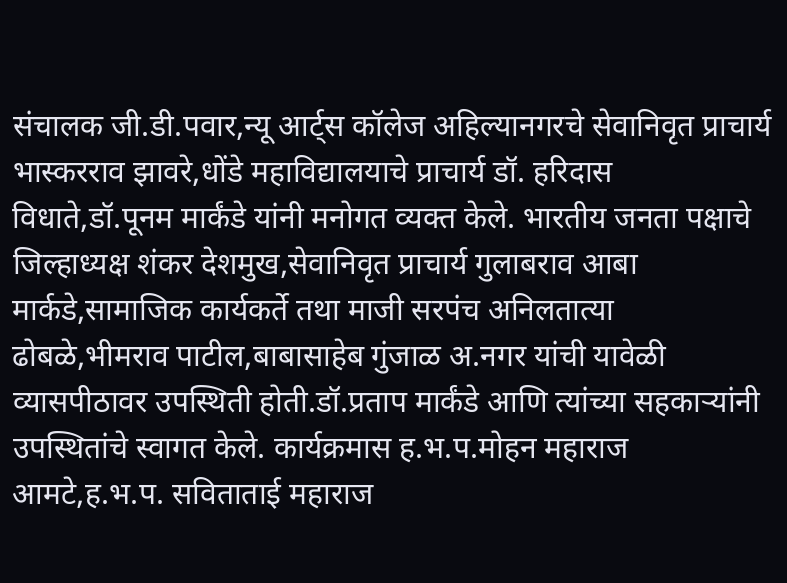संचालक जी.डी.पवार,न्यू आर्ट्स कॉलेज अहिल्यानगरचे सेवानिवृत प्राचार्य भास्करराव झावरे,धोंडे महाविद्यालयाचे प्राचार्य डॉ. हरिदास विधाते,डॉ.पूनम मार्कंडे यांनी मनोगत व्यक्त केले. भारतीय जनता पक्षाचे जिल्हाध्यक्ष शंकर देशमुख,सेवानिवृत प्राचार्य गुलाबराव आबा मार्कडे,सामाजिक कार्यकर्ते तथा माजी सरपंच अनिलतात्या ढोबळे,भीमराव पाटील,बाबासाहेब गुंजाळ अ.नगर यांची यावेळी व्यासपीठावर उपस्थिती होती.डॉ.प्रताप मार्कंडे आणि त्यांच्या सहकाऱ्यांनी उपस्थितांचे स्वागत केले. कार्यक्रमास ह.भ.प.मोहन महाराज आमटे,ह.भ.प. सविताताई महाराज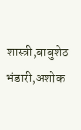शास्त्री,बाबुशेठ भंडारी,अशोक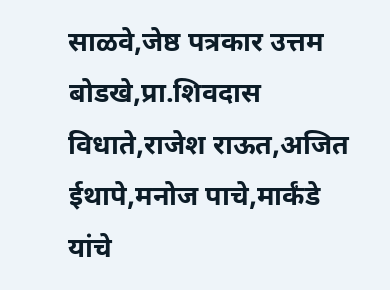साळवे,जेष्ठ पत्रकार उत्तम बोडखे,प्रा.शिवदास विधाते,राजेश राऊत,अजित ईथापे,मनोज पाचे,मार्कंडे यांचे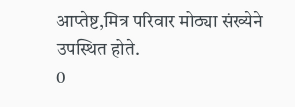आप्तेष्ट,मित्र परिवार मोठ्या संख्येने उपस्थित होते.
0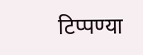टिप्पण्या